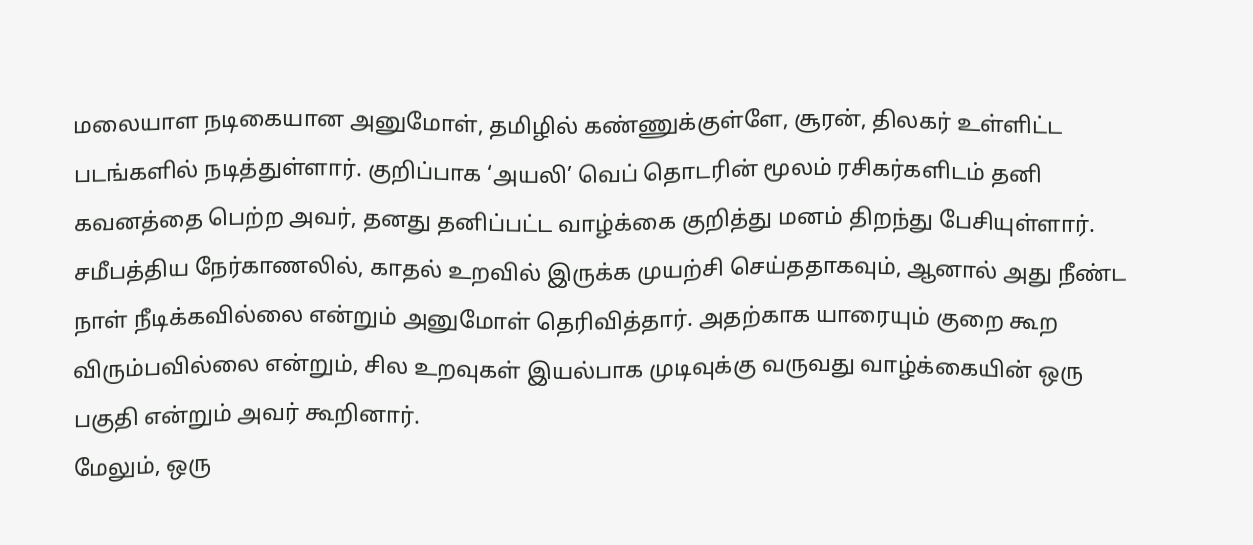மலையாள நடிகையான அனுமோள், தமிழில் கண்ணுக்குள்ளே, சூரன், திலகர் உள்ளிட்ட படங்களில் நடித்துள்ளார். குறிப்பாக ‘அயலி’ வெப் தொடரின் மூலம் ரசிகர்களிடம் தனி கவனத்தை பெற்ற அவர், தனது தனிப்பட்ட வாழ்க்கை குறித்து மனம் திறந்து பேசியுள்ளார்.
சமீபத்திய நேர்காணலில், காதல் உறவில் இருக்க முயற்சி செய்ததாகவும், ஆனால் அது நீண்ட நாள் நீடிக்கவில்லை என்றும் அனுமோள் தெரிவித்தார். அதற்காக யாரையும் குறை கூற விரும்பவில்லை என்றும், சில உறவுகள் இயல்பாக முடிவுக்கு வருவது வாழ்க்கையின் ஒரு பகுதி என்றும் அவர் கூறினார்.
மேலும், ஒரு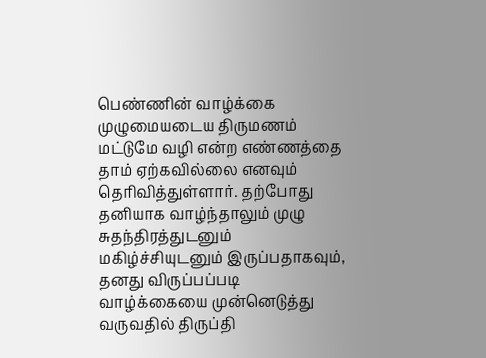பெண்ணின் வாழ்க்கை முழுமையடைய திருமணம் மட்டுமே வழி என்ற எண்ணத்தை தாம் ஏற்கவில்லை எனவும் தெரிவித்துள்ளார். தற்போது தனியாக வாழ்ந்தாலும் முழு சுதந்திரத்துடனும் மகிழ்ச்சியுடனும் இருப்பதாகவும், தனது விருப்பப்படி வாழ்க்கையை முன்னெடுத்து வருவதில் திருப்தி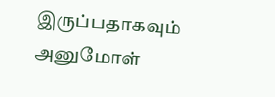இருப்பதாகவும் அனுமோள்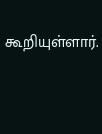கூறியுள்ளார்.